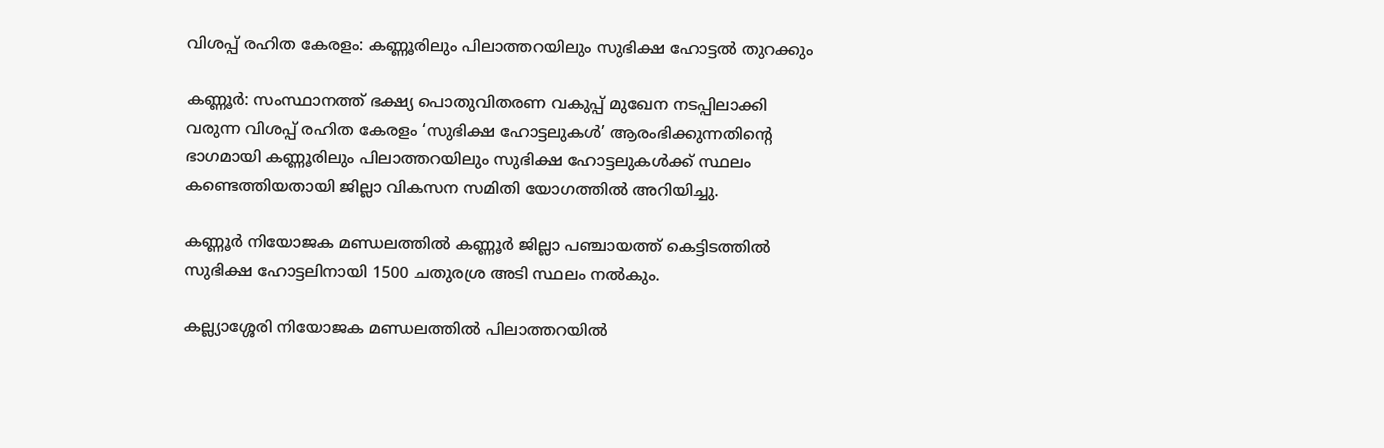വിശപ്പ് രഹിത കേരളം: കണ്ണൂരിലും പിലാത്തറയിലും സുഭിക്ഷ ഹോട്ടല്‍ തുറക്കും

കണ്ണൂര്‍: സംസ്ഥാനത്ത് ഭക്ഷ്യ പൊതുവിതരണ വകുപ്പ് മുഖേന നടപ്പിലാക്കി വരുന്ന വിശപ്പ് രഹിത കേരളം ‘സുഭിക്ഷ ഹോട്ടലുകള്‍’ ആരംഭിക്കുന്നതിന്റെ ഭാഗമായി കണ്ണൂരിലും പിലാത്തറയിലും സുഭിക്ഷ ഹോട്ടലുകള്‍ക്ക് സ്ഥലം കണ്ടെത്തിയതായി ജില്ലാ വികസന സമിതി യോഗത്തില്‍ അറിയിച്ചു.

കണ്ണൂര്‍ നിയോജക മണ്ഡലത്തില്‍ കണ്ണൂര്‍ ജില്ലാ പഞ്ചായത്ത് കെട്ടിടത്തില്‍ സുഭിക്ഷ ഹോട്ടലിനായി 1500 ചതുരശ്ര അടി സ്ഥലം നല്‍കും.

കല്ല്യാശ്ശേരി നിയോജക മണ്ഡലത്തില്‍ പിലാത്തറയില്‍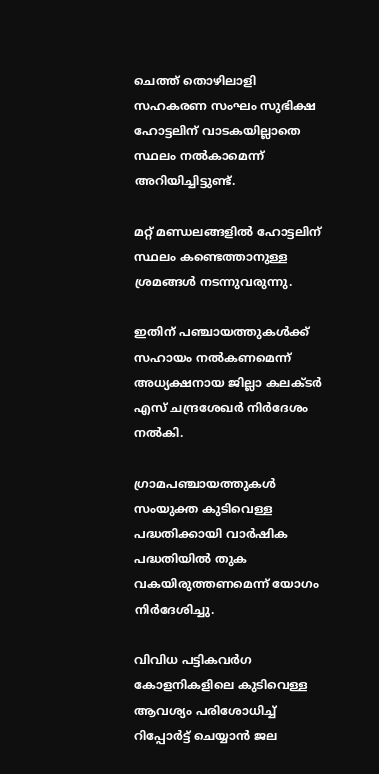ചെത്ത് തൊഴിലാളി സഹകരണ സംഘം സുഭിക്ഷ ഹോട്ടലിന് വാടകയില്ലാതെ സ്ഥലം നല്‍കാമെന്ന് അറിയിച്ചിട്ടുണ്ട്.

മറ്റ് മണ്ഡലങ്ങളില്‍ ഹോട്ടലിന് സ്ഥലം കണ്ടെത്താനുള്ള ശ്രമങ്ങള്‍ നടന്നുവരുന്നു.

ഇതിന് പഞ്ചായത്തുകള്‍ക്ക് സഹായം നല്‍കണമെന്ന് അധ്യക്ഷനായ ജില്ലാ കലക്ടര്‍ എസ് ചന്ദ്രശേഖര്‍ നിര്‍ദേശം നല്‍കി.

ഗ്രാമപഞ്ചായത്തുകള്‍ സംയുക്ത കുടിവെള്ള പദ്ധതിക്കായി വാര്‍ഷിക പദ്ധതിയില്‍ തുക വകയിരുത്തണമെന്ന് യോഗം നിര്‍ദേശിച്ചു.

വിവിധ പട്ടികവര്‍ഗ കോളനികളിലെ കുടിവെള്ള ആവശ്യം പരിശോധിച്ച് റിപ്പോര്‍ട്ട് ചെയ്യാന്‍ ജല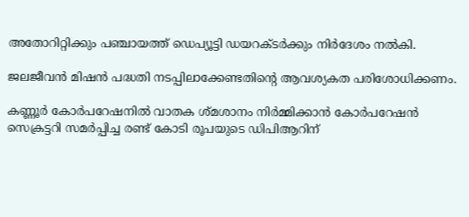അതോറിറ്റിക്കും പഞ്ചായത്ത് ഡെപ്യൂട്ടി ഡയറക്ടര്‍ക്കും നിര്‍ദേശം നല്‍കി.

ജലജീവന്‍ മിഷന്‍ പദ്ധതി നടപ്പിലാക്കേണ്ടതിന്റെ ആവശ്യകത പരിശോധിക്കണം.

കണ്ണൂര്‍ കോര്‍പറേഷനില്‍ വാതക ശ്മശാനം നിര്‍മ്മിക്കാന്‍ കോര്‍പറേഷന്‍ സെക്രട്ടറി സമര്‍പ്പിച്ച രണ്ട് കോടി രൂപയുടെ ഡിപിആറിന്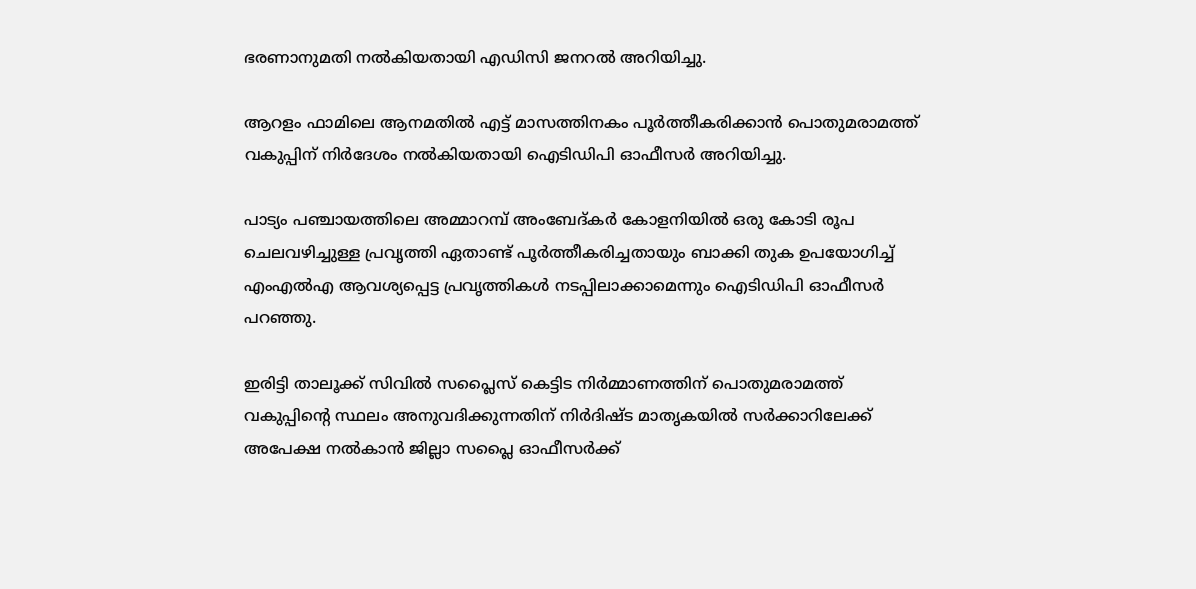ഭരണാനുമതി നല്‍കിയതായി എഡിസി ജനറല്‍ അറിയിച്ചു.

ആറളം ഫാമിലെ ആനമതില്‍ എട്ട് മാസത്തിനകം പൂര്‍ത്തീകരിക്കാന്‍ പൊതുമരാമത്ത് വകുപ്പിന് നിര്‍ദേശം നല്‍കിയതായി ഐടിഡിപി ഓഫീസര്‍ അറിയിച്ചു.

പാട്യം പഞ്ചായത്തിലെ അമ്മാറമ്പ് അംബേദ്കര്‍ കോളനിയില്‍ ഒരു കോടി രൂപ ചെലവഴിച്ചുള്ള പ്രവൃത്തി ഏതാണ്ട് പൂര്‍ത്തീകരിച്ചതായും ബാക്കി തുക ഉപയോഗിച്ച് എംഎല്‍എ ആവശ്യപ്പെട്ട പ്രവൃത്തികള്‍ നടപ്പിലാക്കാമെന്നും ഐടിഡിപി ഓഫീസര്‍ പറഞ്ഞു.

ഇരിട്ടി താലൂക്ക് സിവില്‍ സപ്ലൈസ് കെട്ടിട നിര്‍മ്മാണത്തിന് പൊതുമരാമത്ത് വകുപ്പിന്റെ സ്ഥലം അനുവദിക്കുന്നതിന് നിര്‍ദിഷ്ട മാതൃകയില്‍ സര്‍ക്കാറിലേക്ക് അപേക്ഷ നല്‍കാന്‍ ജില്ലാ സപ്ലൈ ഓഫീസര്‍ക്ക്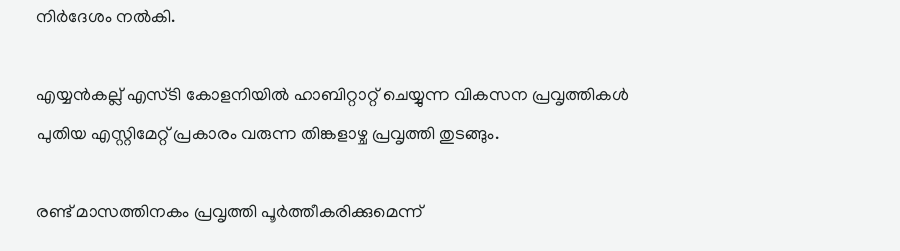നിര്‍ദേശം നല്‍കി.

എയ്യന്‍കല്ല് എസ്ടി കോളനിയില്‍ ഹാബിറ്റാറ്റ് ചെയ്യുന്ന വികസന പ്രവൃത്തികള്‍ പുതിയ എസ്റ്റിമേറ്റ് പ്രകാരം വരുന്ന തിങ്കളാഴ്ച പ്രവൃത്തി തുടങ്ങും.

രണ്ട് മാസത്തിനകം പ്രവൃത്തി പൂര്‍ത്തീകരിക്കുമെന്ന്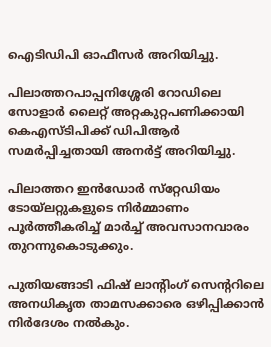ഐടിഡിപി ഓഫീസര്‍ അറിയിച്ചു.

പിലാത്തറപാപ്പനിശ്ശേരി റോഡിലെ സോളാര്‍ ലൈറ്റ് അറ്റകുറ്റപണിക്കായി കെഎസ്ടിപിക്ക് ഡിപിആര്‍ സമര്‍പ്പിച്ചതായി അനര്‍ട്ട് അറിയിച്ചു.

പിലാത്തറ ഇന്‍ഡോര്‍ സ്‌റ്റേഡിയം ടോയ്‌ലറ്റുകളുടെ നിര്‍മ്മാണം പൂര്‍ത്തീകരിച്ച് മാര്‍ച്ച് അവസാനവാരം തുറന്നുകൊടുക്കും.

പുതിയങ്ങാടി ഫിഷ് ലാന്റിംഗ് സെന്ററിലെ അനധികൃത താമസക്കാരെ ഒഴിപ്പിക്കാന്‍ നിര്‍ദേശം നല്‍കും.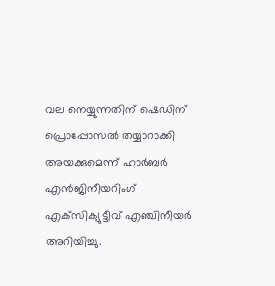വല നെയ്യുന്നതിന് ഷെഡിന് പ്രൊപ്പോസല്‍ തയ്യാറാക്കി അയക്കുമെന്ന് ഹാര്‍ബര്‍ എന്‍ജിനീയറിംഗ് എക്‌സിക്യുട്ടീവ് എഞ്ചിനീയര്‍ അറിയിച്ചു.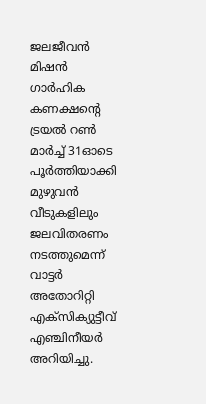ജലജീവന്‍ മിഷന്‍ ഗാര്‍ഹിക കണക്ഷന്റെ ട്രയല്‍ റണ്‍ മാര്‍ച്ച് 31ഓടെ പൂര്‍ത്തിയാക്കി മുഴുവന്‍ വീടുകളിലും ജലവിതരണം നടത്തുമെന്ന് വാട്ടര്‍ അതോറിറ്റി എക്‌സിക്യുട്ടീവ് എഞ്ചിനീയര്‍ അറിയിച്ചു.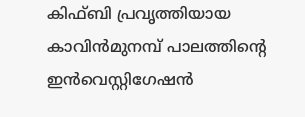കിഫ്ബി പ്രവൃത്തിയായ കാവിന്‍മുനമ്പ് പാലത്തിന്റെ ഇന്‍വെസ്റ്റിഗേഷന്‍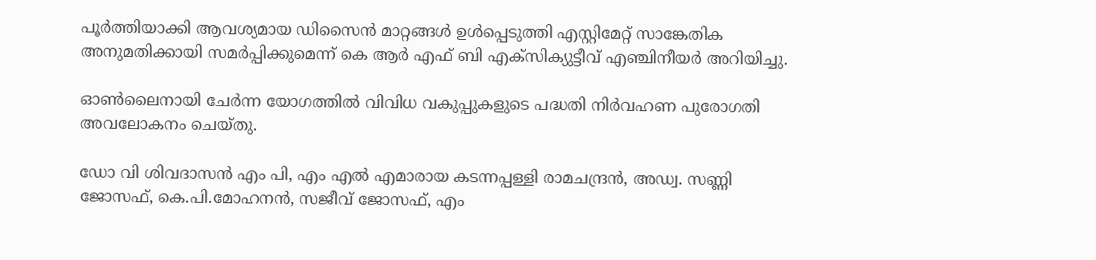പൂര്‍ത്തിയാക്കി ആവശ്യമായ ഡിസൈന്‍ മാറ്റങ്ങള്‍ ഉള്‍പ്പെടുത്തി എസ്റ്റിമേറ്റ് സാങ്കേതിക അനുമതിക്കായി സമര്‍പ്പിക്കുമെന്ന് കെ ആര്‍ എഫ് ബി എക്‌സിക്യുട്ടീവ് എഞ്ചിനീയര്‍ അറിയിച്ചു.

ഓണ്‍ലൈനായി ചേര്‍ന്ന യോഗത്തില്‍ വിവിധ വകുപ്പുകളുടെ പദ്ധതി നിര്‍വഹണ പുരോഗതി അവലോകനം ചെയ്തു.

ഡോ വി ശിവദാസന്‍ എം പി, എം എല്‍ എമാരായ കടന്നപ്പള്ളി രാമചന്ദ്രന്‍, അഡ്വ. സണ്ണി ജോസഫ്, കെ.പി.മോഹനന്‍, സജീവ് ജോസഫ്, എം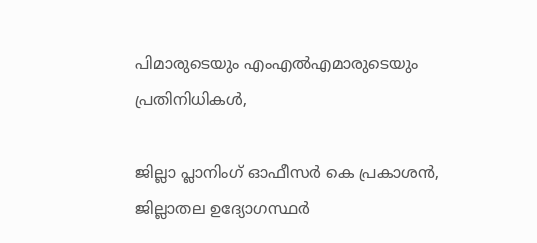പിമാരുടെയും എംഎല്‍എമാരുടെയും പ്രതിനിധികള്‍,

ജില്ലാ പ്ലാനിംഗ് ഓഫീസര്‍ കെ പ്രകാശന്‍, ജില്ലാതല ഉദ്യോഗസ്ഥര്‍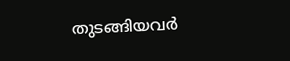തുടങ്ങിയവര്‍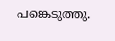പങ്കെടുത്തു.